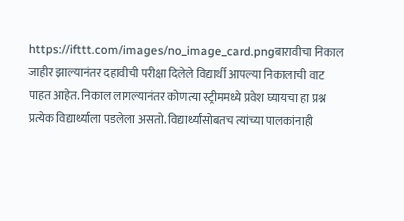https://ifttt.com/images/no_image_card.pngबारावीचा निकाल जाहीर झाल्यानंतर दहावीची परीक्षा दिलेले विद्यार्थी आपल्या निकालाची वाट पाहत आहेत. निकाल लागल्यानंतर कोणत्या स्ट्रीममध्ये प्रवेश घ्यायचा हा प्रश्न प्रत्येक विद्यार्थ्याला पडलेला असतो. विद्यार्थ्यांसोबतच त्यांच्या पालकांनाही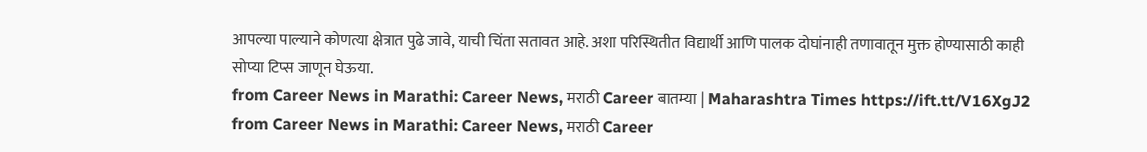आपल्या पाल्याने कोणत्या क्षेत्रात पुढे जावे, याची चिंता सतावत आहे. अशा परिस्थितीत विद्यार्थी आणि पालक दोघांनाही तणावातून मुक्त होण्यासाठी काही सोप्या टिप्स जाणून घेऊया.
from Career News in Marathi: Career News, मराठी Career बातम्या | Maharashtra Times https://ift.tt/V16XgJ2
from Career News in Marathi: Career News, मराठी Career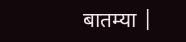बातम्या |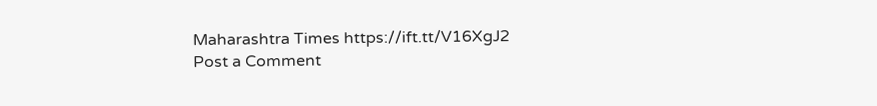Maharashtra Times https://ift.tt/V16XgJ2
Post a Comment